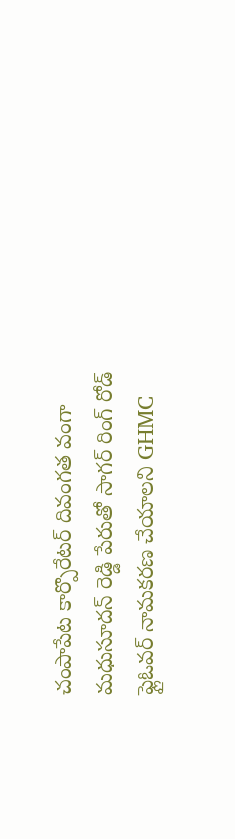చంపాపేట కార్పొరేటర్ దివంగత వంగా మధుసూదన్ రెడ్డి పేరుతో సాగర్ రింగ్ రోడ్ ఫ్లైఓవర్ నామకరణ చేయాలని GHMC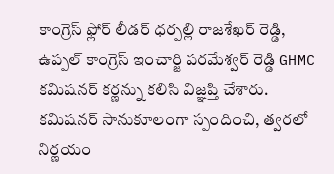కాంగ్రెస్ ఫ్లోర్ లీడర్ ధర్పల్లి రాజశేఖర్ రెడ్డి, ఉప్పల్ కాంగ్రెస్ ఇంచార్జి పరమేశ్వర్ రెడ్డి GHMC కమిషనర్ కర్ణన్ను కలిసి విజ్ఞప్తి చేశారు. కమిషనర్ సానుకూలంగా స్పందించి, త్వరలో నిర్ణయం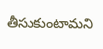తీసుకుంటామని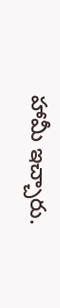హామీ ఇచ్చారు.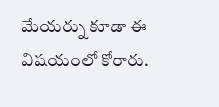మేయర్ను కూడా ఈ విషయంలో కోరారు.